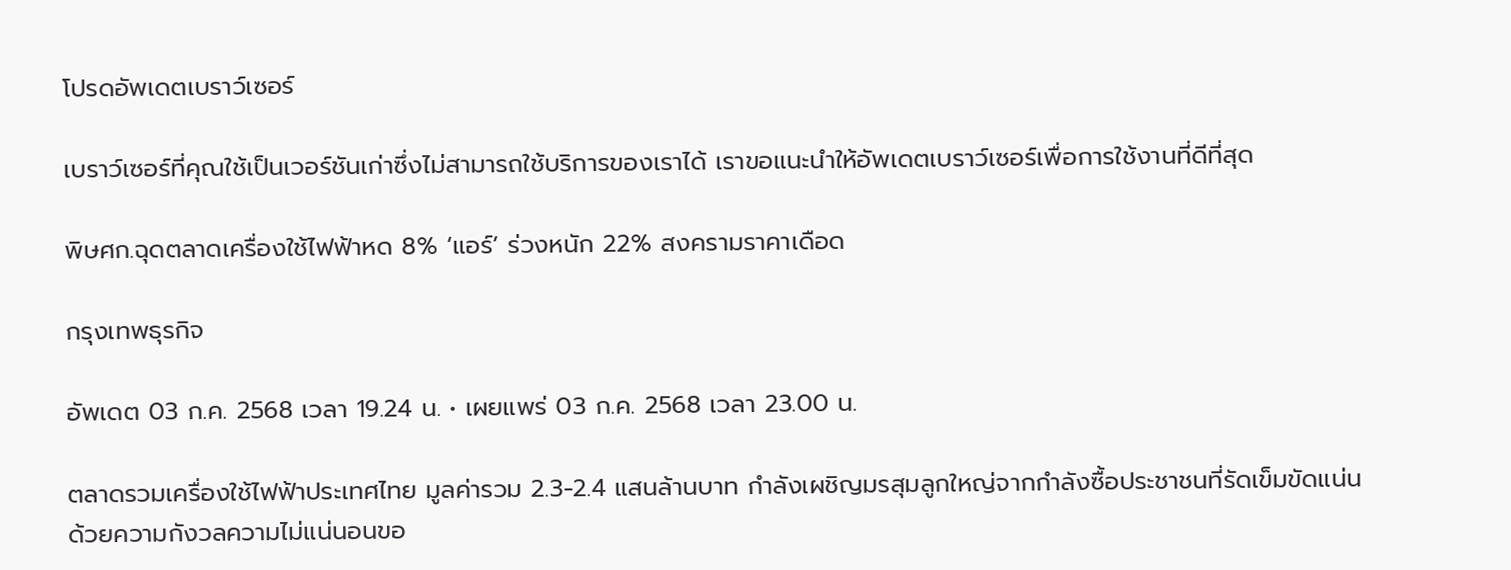โปรดอัพเดตเบราว์เซอร์

เบราว์เซอร์ที่คุณใช้เป็นเวอร์ชันเก่าซึ่งไม่สามารถใช้บริการของเราได้ เราขอแนะนำให้อัพเดตเบราว์เซอร์เพื่อการใช้งานที่ดีที่สุด

พิษศก.ฉุดตลาดเครื่องใช้ไฟฟ้าหด 8% ‘แอร์’ ร่วงหนัก 22% สงครามราคาเดือด

กรุงเทพธุรกิจ

อัพเดต 03 ก.ค. 2568 เวลา 19.24 น. • เผยแพร่ 03 ก.ค. 2568 เวลา 23.00 น.

ตลาดรวมเครื่องใช้ไฟฟ้าประเทศไทย มูลค่ารวม 2.3-2.4 แสนล้านบาท กำลังเผชิญมรสุมลูกใหญ่จากกำลังซื้อประชาชนที่รัดเข็มขัดแน่น ด้วยความกังวลความไม่แน่นอนขอ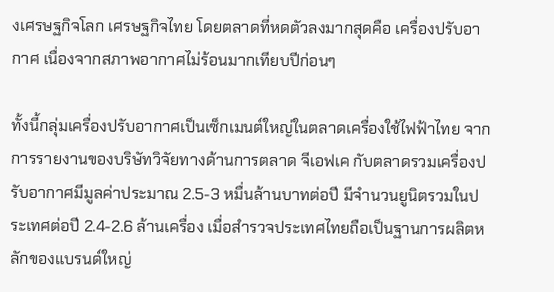งเศรษฐกิจโลก เศรษฐกิจไทย โดยตลาดที่หดตัวลงมากสุดคือ เครื่องปรับอากาศ เนื่องจากสภาพอากาศไม่ร้อนมากเทียบปีก่อนๆ

ทั้งนี้กลุ่มเครื่องปรับอากาศเป็นเซ็กเมนต์ใหญ่ในตลาดเครื่องใช้ไฟฟ้าไทย จากการรายงานของบริษัทวิจัยทางด้านการตลาด จีเอฟเค กับตลาดรวมเครื่องปรับอากาศมีมูลค่าประมาณ 2.5-3 หมื่นล้านบาทต่อปี มีจำนวนยูนิตรวมในประเทศต่อปี 2.4-2.6 ล้านเครื่อง เมื่อสำรวจประเทศไทยถือเป็นฐานการผลิตหลักของแบรนด์ใหญ่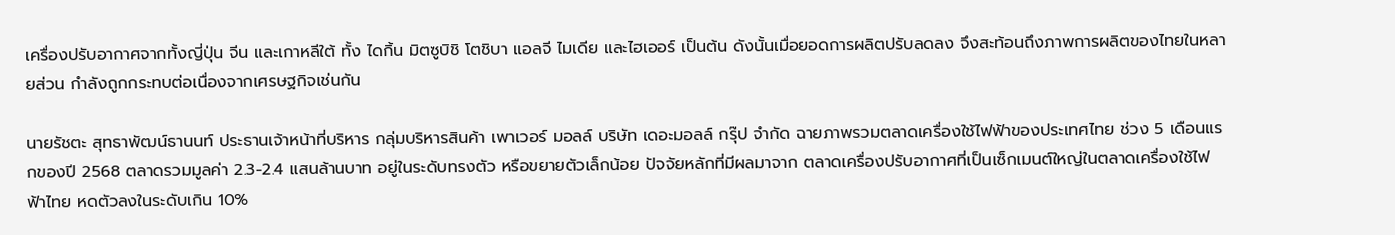เครื่องปรับอากาศจากทั้งญี่ปุ่น จีน และเกาหลีใต้ ทั้ง ไดกิ้น มิตซูบิชิ โตชิบา แอลจี ไมเดีย และไฮเออร์ เป็นต้น ดังนั้นเมื่อยอดการผลิตปรับลดลง จึงสะท้อนถึงภาพการผลิตของไทยในหลายส่วน กำลังถูกกระทบต่อเนื่องจากเศรษฐกิจเช่นกัน

นายรัชตะ สุทธาพัฒน์ธานนท์ ประธานเจ้าหน้าที่บริหาร กลุ่มบริหารสินค้า เพาเวอร์ มอลล์ บริษัท เดอะมอลล์ กรุ๊ป จำกัด ฉายภาพรวมตลาดเครื่องใช้ไฟฟ้าของประเทศไทย ช่วง 5 เดือนแรกของปี 2568 ตลาดรวมมูลค่า 2.3-2.4 แสนล้านบาท อยู่ในระดับทรงตัว หรือขยายตัวเล็กน้อย ปัจจัยหลักที่มีผลมาจาก ตลาดเครื่องปรับอากาศที่เป็นเซ็กเมนต์ใหญ่ในตลาดเครื่องใช้ไฟฟ้าไทย หดตัวลงในระดับเกิน 10%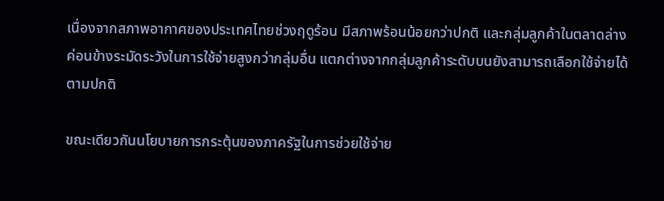เนื่องจากสภาพอากาศของประเทศไทยช่วงฤดูร้อน มีสภาพร้อนน้อยกว่าปกติ และกลุ่มลูกค้าในตลาดล่าง ค่อนข้างระมัดระวังในการใช้จ่ายสูงกว่ากลุ่มอื่น แตกต่างจากกลุ่มลูกค้าระดับบนยังสามารถเลือกใช้จ่ายได้ตามปกติ

ขณะเดียวกันนโยบายการกระตุ้นของภาครัฐในการช่วยใช้จ่าย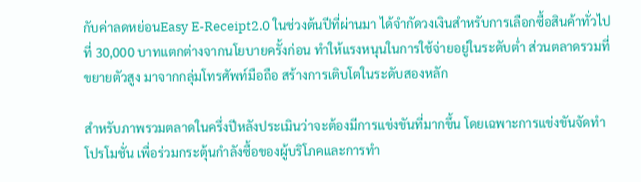กับค่าลดหย่อนEasy E-Receipt2.0 ในช่วงต้นปีที่ผ่านมา ได้จำกัดวงเงินสำหรับการเลือกซื้อสินค้าทั่วไปที่ 30,000 บาทแตกต่างจากนโยบายครั้งก่อน ทำให้แรงหนุนในการใช้จ่ายอยู่ในระดับต่ำ ส่วนตลาดรวมที่ขยายตัวสูง มาจากกลุ่มโทรศัพท์มือถือ สร้างการเติบโตในระดับสองหลัก

สำหรับภาพรวมตลาดในครึ่งปีหลังประเมินว่าจะต้องมีการแข่งขันที่มากขึ้น โดยเฉพาะการแข่งขันจัดทำโปรโมชั่น เพื่อร่วมกระตุ้นกำลังซื้อของผู้บริโภคและการทำ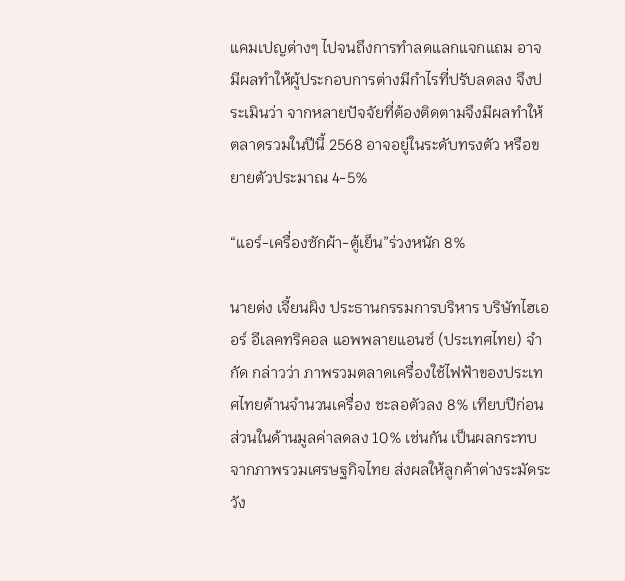แคมเปญต่างๆ ไปจนถึงการทำลดแลกแจกแถม อาจมีผลทำให้ผู้ประกอบการต่างมีกำไรที่ปรับลดลง จึงประเมินว่า จากหลายปัจจัยที่ต้องติดตามจึงมีผลทำให้ตลาดรวมในปีนี้ 2568 อาจอยู่ในระดับทรงตัว หรือขยายตัวประมาณ 4-5%

“แอร์-เครื่องซักผ้า-ตู้เย็น”ร่วงหนัก 8%

นายต่ง เจี้ยนผิง ประธานกรรมการบริหาร บริษัทไฮเออร์ อีเลคทริคอล แอพพลายแอนซ์ (ประเทศไทย) จำกัด กล่าวว่า ภาพรวมตลาดเครื่องใช้ไฟฟ้าของประเทศไทยด้านจำนวนเครื่อง ชะลอตัวลง 8% เทียบปีก่อน ส่วนในด้านมูลค่าลดลง 10% เช่นกัน เป็นผลกระทบจากภาพรวมเศรษฐกิจไทย ส่งผลให้ลูกค้าต่างระมัดระวัง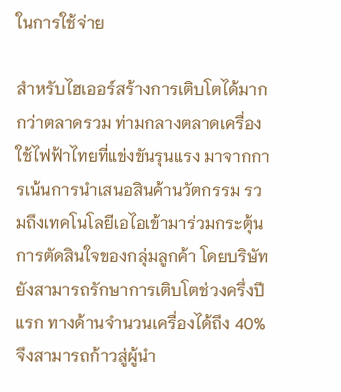ในการใช้จ่าย

สำหรับไฮเออร์สร้างการเติบโตได้มากกว่าตลาดรวม ท่ามกลางตลาดเครื่องใช้ไฟฟ้าไทยที่แข่งขันรุนแรง มาจากการเน้นการนำเสนอสินค้านวัตกรรม รวมถึงเทคโนโลยีเอไอเข้ามาร่วมกระตุ้นการตัดสินใจของกลุ่มลูกค้า โดยบริษัทยังสามารถรักษาการเติบโตช่วงครึ่งปีแรก ทางด้านจำนวนเครื่องได้ถึง 40% จึงสามารถก้าวสู่ผู้นำ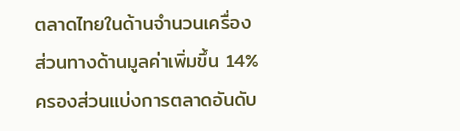ตลาดไทยในด้านจำนวนเครื่อง ส่วนทางด้านมูลค่าเพิ่มขึ้น 14% ครองส่วนแบ่งการตลาดอันดับ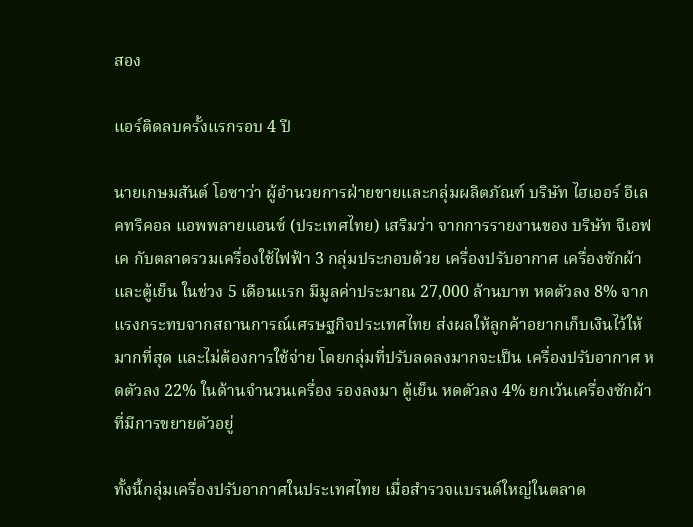สอง

แอร์ติดลบครั้งแรกรอบ 4 ปี

นายเกษมสันต์ โอซาว่า ผู้อำนวยการฝ่ายขายและกลุ่มผลิตภัณฑ์ บริษัท ไฮเออร์ อีเลคทริคอล แอพพลายแอนซ์ (ประเทศไทย) เสริมว่า จากการรายงานของ บริษัท จีเอฟเค กับตลาดรวมเครื่องใช้ไฟฟ้า 3 กลุ่มประกอบด้วย เครื่องปรับอากาศ เครื่องซักผ้า และตู้เย็น ในช่วง 5 เดือนแรก มีมูลค่าประมาณ 27,000 ล้านบาท หดตัวลง 8% จากแรงกระทบจากสถานการณ์เศรษฐกิจประเทศไทย ส่งผลให้ลูกค้าอยากเก็บเงินไว้ให้มากที่สุด และไม่ต้องการใช้จ่าย โดยกลุ่มที่ปรับลดลงมากจะเป็น เครื่องปรับอากาศ หดตัวลง 22% ในด้านจำนวนเครื่อง รองลงมา ตู้เย็น หดตัวลง 4% ยกเว้นเครื่องซักผ้า ที่มีการขยายตัวอยู่

ทั้งนี้กลุ่มเครื่องปรับอากาศในประเทศไทย เมื่อสำรวจแบรนด์ใหญ่ในตลาด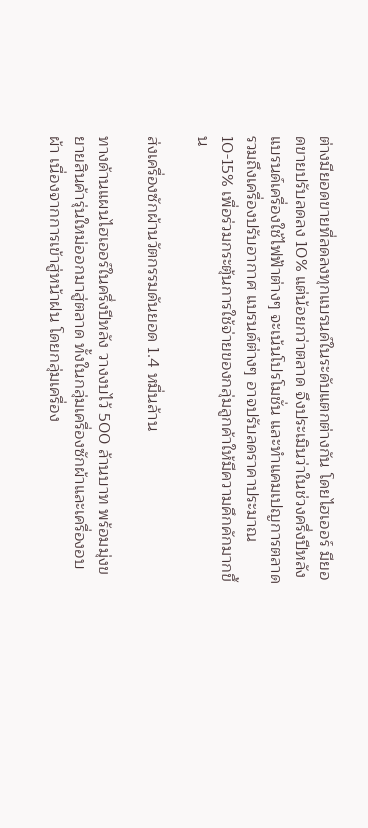ต่างมียอดขายที่ลดลงทุกแบรนด์ในระดับแตกต่างกัน โดยไฮเออร์ มียอดขายปรับลดลง 10% แต่น้อยกว่าตลาด จึงประเมินว่าในช่วงครึ่งปีหลังแบรนด์เครื่องใช้ไฟฟ้าต่างๆ จะเน้นโปรโมชั่น และทำแคมเปญการตลาด รวมถึงเครื่องปรับอากาศ แบรนด์ต่างๆ อาจปรับลดราคาประมาณ 10-15% เพื่อร่วมกระตุ้นการใช้จ่ายของกลุ่มลูกค้าให้มีความคึกคักมากขึ้น

ส่งเครื่องซักผ้านวัตกรรมดันยอด 1.4 หมื่นล้าน

ทางด้านแผนไฮเออร์ในครึ่งปีหลัง วางงบไว้ 500 ล้านบาท พร้อมมุ่งขยายสินค้ารุ่นใหม่ออกมาสู่ตลาด ทั้งในกลุ่มเครื่องซักผ้าและเครื่องอบผ้า เนื่องจากการเข้าสู่หน้าฝน โดยกลุ่มเครื่อง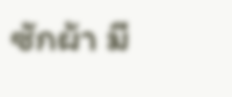ซักผ้า มี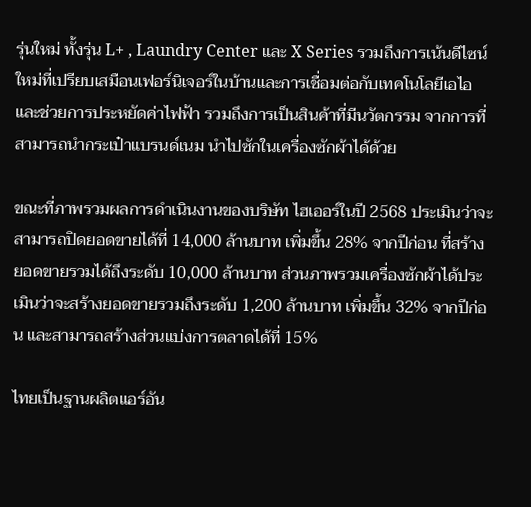รุ่นใหม่ ทั้งรุ่น L+ , Laundry Center และ X Series รวมถึงการเน้นดีไซน์ใหม่ที่เปรียบเสมือนเฟอร์นิเจอร์ในบ้านและการเชื่อมต่อกับเทคโนโลยีเอไอ และช่วยการประหยัดค่าไฟฟ้า รวมถึงการเป็นสินค้าที่มีนวัตกรรม จากการที่สามารถนำกระเป๋าแบรนด์เนม นำไปซักในเครื่องซักผ้าได้ด้วย

ขณะที่ภาพรวมผลการดำเนินงานของบริษัท ไฮเออร์ในปี 2568 ประเมินว่าจะสามารถปิดยอดขายได้ที่ 14,000 ล้านบาท เพิ่มขึ้น 28% จากปีก่อน ที่สร้างยอดขายรวมได้ถึงระดับ 10,000 ล้านบาท ส่วนภาพรวมเครื่องซักผ้าได้ประเมินว่าจะสร้างยอดขายรวมถึงระดับ 1,200 ล้านบาท เพิ่มขึ้น 32% จากปีก่อน และสามารถสร้างส่วนแบ่งการตลาดได้ที่ 15%

ไทยเป็นฐานผลิตแอร์อัน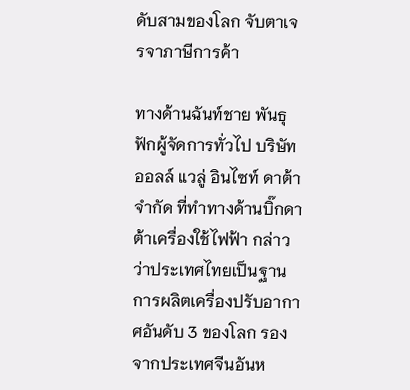ดับสามของโลก จับตาเจรจาภาษีการค้า

ทางด้านฉันท์ชาย พันธุฟักผู้จัดการทั่วไป บริษัทออลล์ แวลู่ อินไซท์ ดาต้าจำกัด ที่ทำทางด้านบิ๊กดาต้าเครื่องใช้ไฟฟ้า กล่าวว่าประเทศไทยเป็นฐานการผลิตเครื่องปรับอากาศอันดับ 3 ของโลก รองจากประเทศจีนอันห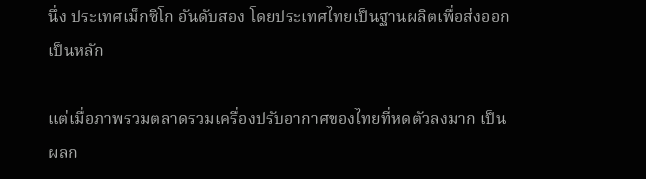นึ่ง ประเทศเม็กซิโก อันดับสอง โดยประเทศไทยเป็นฐานผลิตเพื่อส่งออกเป็นหลัก

แต่เมื่อภาพรวมตลาดรวมเครื่องปรับอากาศของไทยที่หดตัวลงมาก เป็นผลก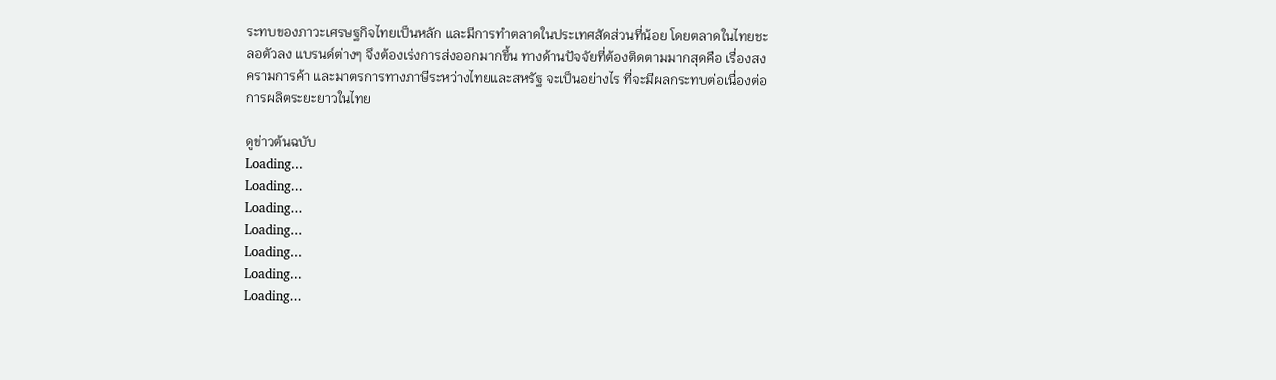ระทบของภาวะเศรษฐกิจไทยเป็นหลัก และมีการทำตลาดในประเทศสัดส่วนที่น้อย โดยตลาดในไทยชะลอตัวลง แบรนด์ต่างๆ จึงต้องเร่งการส่งออกมากขึ้น ทางด้านปัจจัยที่ต้องติดตามมากสุดคือ เรื่องสงครามการค้า และมาตรการทางภาษีระหว่างไทยและสหรัฐ จะเป็นอย่างไร ที่จะมีผลกระทบต่อเนื่องต่อการผลิตระยะยาวในไทย

ดูข่าวต้นฉบับ
Loading...
Loading...
Loading...
Loading...
Loading...
Loading...
Loading...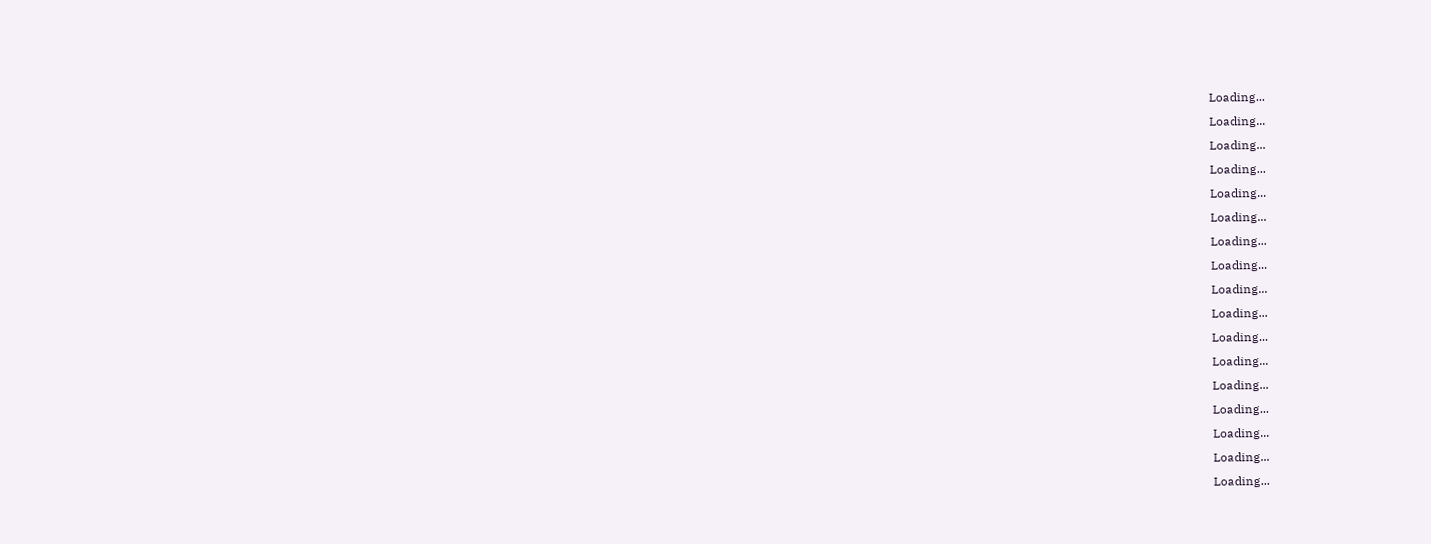Loading...
Loading...
Loading...
Loading...
Loading...
Loading...
Loading...
Loading...
Loading...
Loading...
Loading...
Loading...
Loading...
Loading...
Loading...
Loading...
Loading...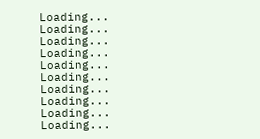Loading...
Loading...
Loading...
Loading...
Loading...
Loading...
Loading...
Loading...
Loading...
Loading...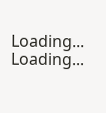Loading...
Loading...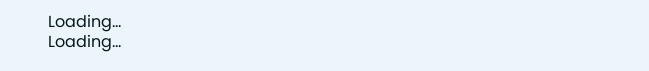Loading...
Loading...